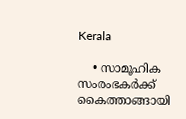Kerala

    • സാമൂഹിക സംരംഭകർക്ക് കൈത്താങ്ങായി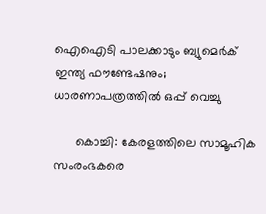ഐഐടി പാലക്കാടും ബ്യുമെർക് ഇന്ത്യ ഫൗണ്ടേഷനും; ധാരണാപത്രത്തിൽ ഒപ്പ് വെച്ചു

      കൊച്ചി: കേരളത്തിലെ സാമൂഹിക സംരംഭകരെ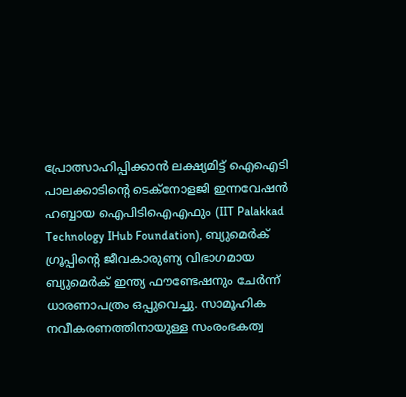പ്രോത്സാഹിപ്പിക്കാൻ ലക്ഷ്യമിട്ട് ഐഐടി പാലക്കാടിന്റെ ടെക്നോളജി ഇന്നവേഷൻ ഹബ്ബായ ഐപിടിഐഎഫും (IIT Palakkad Technology IHub Foundation), ബ്യുമെർക് ഗ്രൂപ്പിന്റെ ജീവകാരുണ്യ വിഭാഗമായ ബ്യുമെർക് ഇന്ത്യ ഫൗണ്ടേഷനും ചേർന്ന് ധാരണാപത്രം ഒപ്പുവെച്ചു. സാമൂഹിക നവീകരണത്തിനായുള്ള സംരംഭകത്വ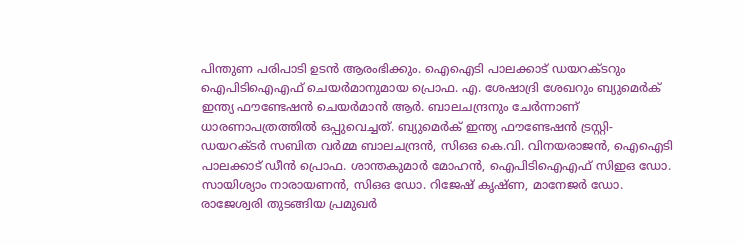പിന്തുണ പരിപാടി ഉടൻ ആരംഭിക്കും. ഐഐടി പാലക്കാട് ഡയറക്ടറും ഐപിടിഐഎഫ് ചെയർമാനുമായ പ്രൊഫ. എ. ശേഷാദ്രി ശേഖറും ബ്യുമെർക് ഇന്ത്യ ഫൗണ്ടേഷൻ ചെയർമാൻ ആർ. ബാലചന്ദ്രനും ചേർന്നാണ് ധാരണാപത്രത്തിൽ ഒപ്പുവെച്ചത്. ബ്യുമെർക് ഇന്ത്യ ഫൗണ്ടേഷൻ ട്രസ്റ്റി-ഡയറക്ടർ സബിത വർമ്മ ബാലചന്ദ്രൻ, സിഒഒ കെ.വി. വിനയരാജൻ, ഐഐടി പാലക്കാട് ഡീൻ പ്രൊഫ. ശാന്തകുമാർ മോഹൻ, ഐപിടിഐഎഫ് സിഇഒ ഡോ. സായിശ്യാം നാരായണൻ, സിഒഒ ഡോ. റിജേഷ് കൃഷ്ണ, മാനേജർ ഡോ. രാജേശ്വരി തുടങ്ങിയ പ്രമുഖർ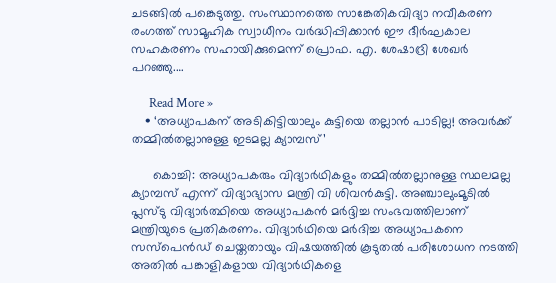ചടങ്ങിൽ പങ്കെടുത്തു. സംസ്ഥാനത്തെ സാങ്കേതികവിദ്യാ നവീകരണ രംഗത്ത് സാമൂഹിക സ്വാധീനം വർദ്ധിപ്പിക്കാൻ ഈ ദീർഘകാല സഹകരണം സഹായിക്കുമെന്ന് പ്രൊഫ. എ. ശേഷാദ്രി ശേഖർ പറഞ്ഞു.…

      Read More »
    • ‘അധ്യാപകന് അടികിട്ടിയാലും കുട്ടിയെ തല്ലാന്‍ പാടില്ല! അവര്‍ക്ക് തമ്മില്‍തല്ലാനുള്ള ഇടമല്ല ക്യാമ്പസ്’

      കൊച്ചി: അധ്യാപകരും വിദ്യാര്‍ഥികളും തമ്മില്‍തല്ലാനുള്ള സ്ഥലമല്ല ക്യാമ്പസ് എന്ന് വിദ്യാഭ്യാസ മന്ത്രി വി ശിവന്‍കുട്ടി. അഞ്ചാലുംമൂടില്‍ പ്ലസ്ടു വിദ്യാര്‍ത്ഥിയെ അധ്യാപകന്‍ മര്‍ദ്ദിച്ച സംഭവത്തിലാണ് മന്ത്രിയുടെ പ്രതികരണം. വിദ്യാര്‍ഥിയെ മര്‍ദിച്ച അധ്യാപകനെ സസ്പെന്‍ഡ് ചെയ്തതായും വിഷയത്തില്‍ കൂടുതല്‍ പരിശോധന നടത്തി അതില്‍ പങ്കാളികളായ വിദ്യാര്‍ഥികളെ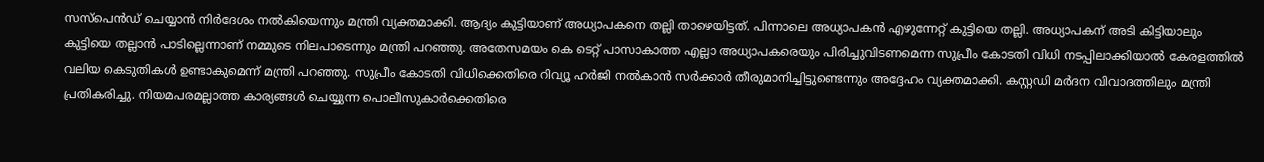സസ്പെന്‍ഡ് ചെയ്യാന്‍ നിര്‍ദേശം നല്‍കിയെന്നും മന്ത്രി വ്യക്തമാക്കി. ആദ്യം കുട്ടിയാണ് അധ്യാപകനെ തല്ലി താഴെയിട്ടത്. പിന്നാലെ അധ്യാപകന്‍ എഴുന്നേറ്റ് കുട്ടിയെ തല്ലി. അധ്യാപകന് അടി കിട്ടിയാലും കുട്ടിയെ തല്ലാന്‍ പാടില്ലെന്നാണ് നമ്മുടെ നിലപാടെന്നും മന്ത്രി പറഞ്ഞു. അതേസമയം കെ ടെറ്റ് പാസാകാത്ത എല്ലാ അധ്യാപകരെയും പിരിച്ചുവിടണമെന്ന സുപ്രീം കോടതി വിധി നടപ്പിലാക്കിയാല്‍ കേരളത്തില്‍ വലിയ കെടുതികള്‍ ഉണ്ടാകുമെന്ന് മന്ത്രി പറഞ്ഞു. സുപ്രീം കോടതി വിധിക്കെതിരെ റിവ്യൂ ഹര്‍ജി നല്‍കാന്‍ സര്‍ക്കാര്‍ തീരുമാനിച്ചിട്ടുണ്ടെന്നും അദ്ദേഹം വ്യക്തമാക്കി. കസ്റ്റഡി മര്‍ദന വിവാദത്തിലും മന്ത്രി പ്രതികരിച്ചു. നിയമപരമല്ലാത്ത കാര്യങ്ങള്‍ ചെയ്യുന്ന പൊലീസുകാര്‍ക്കെതിരെ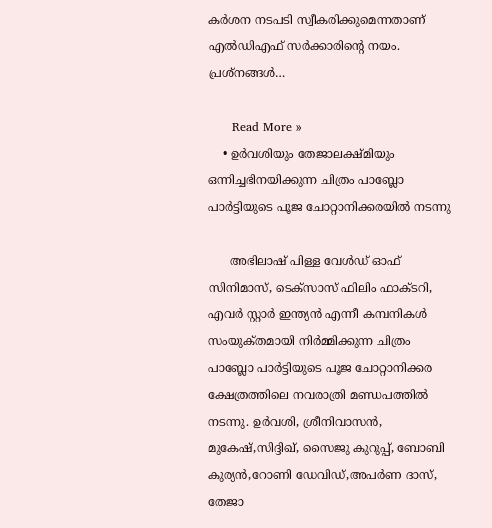കര്‍ശന നടപടി സ്വീകരിക്കുമെന്നതാണ് എല്‍ഡിഎഫ് സര്‍ക്കാരിന്റെ നയം. പ്രശ്നങ്ങള്‍…

      Read More »
    • ഉർവശിയും തേജാലക്ഷ്മിയും ഒന്നിച്ചഭിനയിക്കുന്ന ചിത്രം പാബ്ലോ പാർട്ടിയുടെ പൂജ ചോറ്റാനിക്കരയിൽ നടന്നു

      അഭിലാഷ് പിള്ള വേൾഡ് ഓഫ് സിനിമാസ്, ടെക്സാസ് ഫിലിം ഫാക്ടറി, എവർ സ്റ്റാർ ഇന്ത്യൻ എന്നീ കമ്പനികൾ സംയുക്‌തമായി നിർമ്മിക്കുന്ന ചിത്രം പാബ്ലോ പാർട്ടിയുടെ പൂജ ചോറ്റാനിക്കര ക്ഷേത്രത്തിലെ നവരാത്രി മണ്ഡപത്തിൽ നടന്നു. ഉർവശി, ശ്രീനിവാസൻ, മുകേഷ്,സിദ്ദിഖ്, സൈജു കുറുപ്പ്, ബോബി കുര്യൻ,റോണി ഡേവിഡ്,അപർണ ദാസ്, തേജാ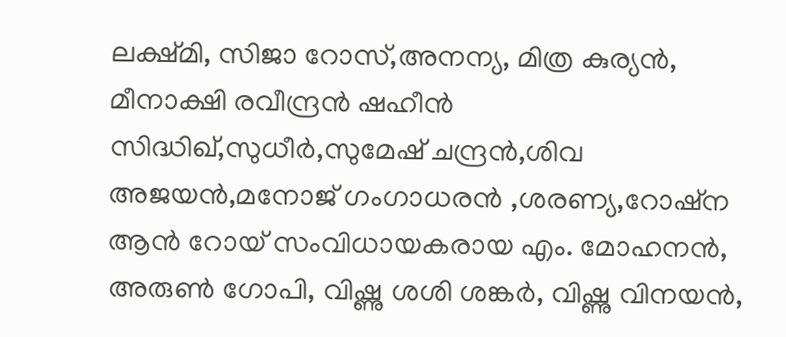ലക്ഷ്മി, സിജാ റോസ്,അനന്യ, മിത്ര കുര്യൻ, മീനാക്ഷി രവീന്ദ്രൻ ഷഹീൻ സിദ്ധിഖ്,സുധീർ,സുമേഷ് ചന്ദ്രൻ,ശിവ അജയൻ,മനോജ്‌ ഗംഗാധരൻ ,ശരണ്യ,റോഷ്‌ന ആൻ റോയ് സംവിധായകരായ എം. മോഹനൻ, അരുൺ ഗോപി, വിഷ്ണു ശശി ശങ്കർ, വിഷ്ണു വിനയൻ,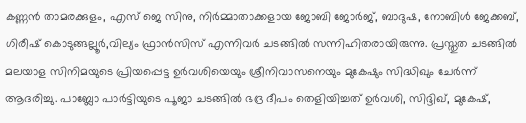കണ്ണൻ താമരക്കുളം, എസ് ജെ സിനു, നിർമ്മാതാക്കളായ ജോബി ജോർജ്, ബാദുഷ, നോബിൾ ജേക്കബ്, ഗിരീഷ് കൊടുങ്ങല്ലൂർ,വില്യം ഫ്രാൻസിസ് എന്നിവർ ചടങ്ങിൽ സന്നിഹിതരായിരുന്നു. പ്രസ്തുത ചടങ്ങിൽ മലയാള സിനിമയുടെ പ്രിയപ്പെട്ട ഉർവശിയെയും ശ്രീനിവാസനെയും മുകേഷും സിദ്ധിഖും ചേർന്ന് ആദരിച്ചു. പാബ്ലോ പാർട്ടിയുടെ പൂജാ ചടങ്ങിൽ ഭദ്ര ദീപം തെളിയിച്ചത് ഉർവശി, സിദ്ദിഖ്, മുകേഷ്,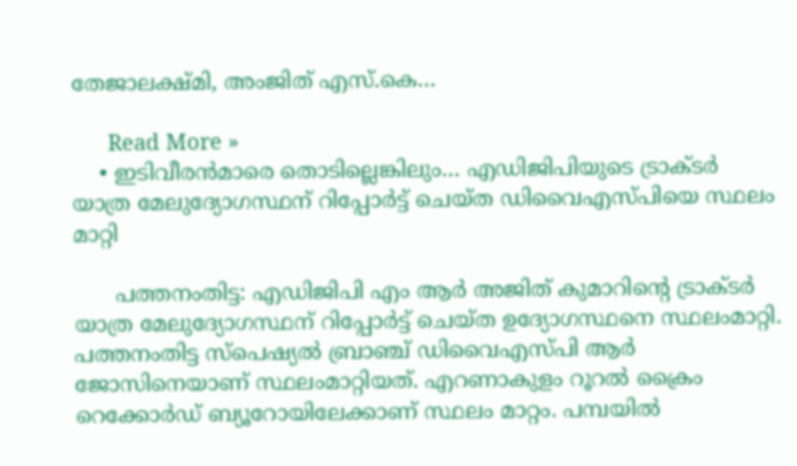തേജാലക്ഷ്മി, അംജിത് എസ്.കെ…

      Read More »
    • ഇടിവീരന്‍മാരെ തൊടില്ലെങ്കിലും… എഡിജിപിയുടെ ട്രാക്ടര്‍ യാത്ര മേലുദ്യോഗസ്ഥന് റിപ്പോര്‍ട്ട് ചെയ്ത ഡിവൈഎസ്പിയെ സ്ഥലം മാറ്റി

      പത്തനംതിട്ട: എഡിജിപി എം ആര്‍ അജിത് കുമാറിന്റെ ട്രാക്ടര്‍ യാത്ര മേലുദ്യോഗസ്ഥന് റിപ്പോര്‍ട്ട് ചെയ്ത ഉദ്യോഗസ്ഥനെ സ്ഥലംമാറ്റി. പത്തനംതിട്ട സ്പെഷ്യല്‍ ബ്രാഞ്ച് ഡിവൈഎസ്പി ആര്‍ ജോസിനെയാണ് സ്ഥലംമാറ്റിയത്. എറണാകുളം റൂറല്‍ ക്രൈം റെക്കോര്‍ഡ് ബ്യൂറോയിലേക്കാണ് സ്ഥലം മാറ്റം. പമ്പയില്‍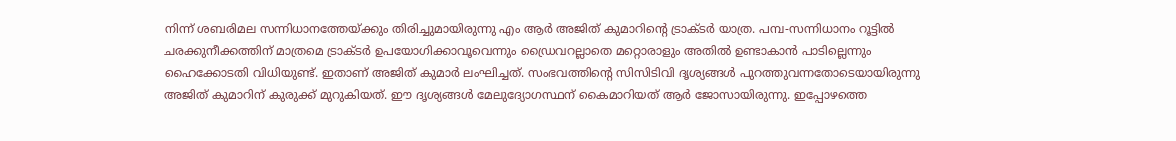നിന്ന് ശബരിമല സന്നിധാനത്തേയ്ക്കും തിരിച്ചുമായിരുന്നു എം ആര്‍ അജിത് കുമാറിന്റെ ട്രാക്ടര്‍ യാത്ര. പമ്പ-സന്നിധാനം റൂട്ടില്‍ ചരക്കുനീക്കത്തിന് മാത്രമെ ട്രാക്ടര്‍ ഉപയോഗിക്കാവൂവെന്നും ഡ്രൈവറല്ലാതെ മറ്റൊരാളും അതില്‍ ഉണ്ടാകാന്‍ പാടില്ലെന്നും ഹൈക്കോടതി വിധിയുണ്ട്. ഇതാണ് അജിത് കുമാര്‍ ലംഘിച്ചത്. സംഭവത്തിന്റെ സിസിടിവി ദൃശ്യങ്ങള്‍ പുറത്തുവന്നതോടെയായിരുന്നു അജിത് കുമാറിന് കുരുക്ക് മുറുകിയത്. ഈ ദൃശ്യങ്ങള്‍ മേലുദ്യോഗസ്ഥന് കൈമാറിയത് ആര്‍ ജോസായിരുന്നു. ഇപ്പോഴത്തെ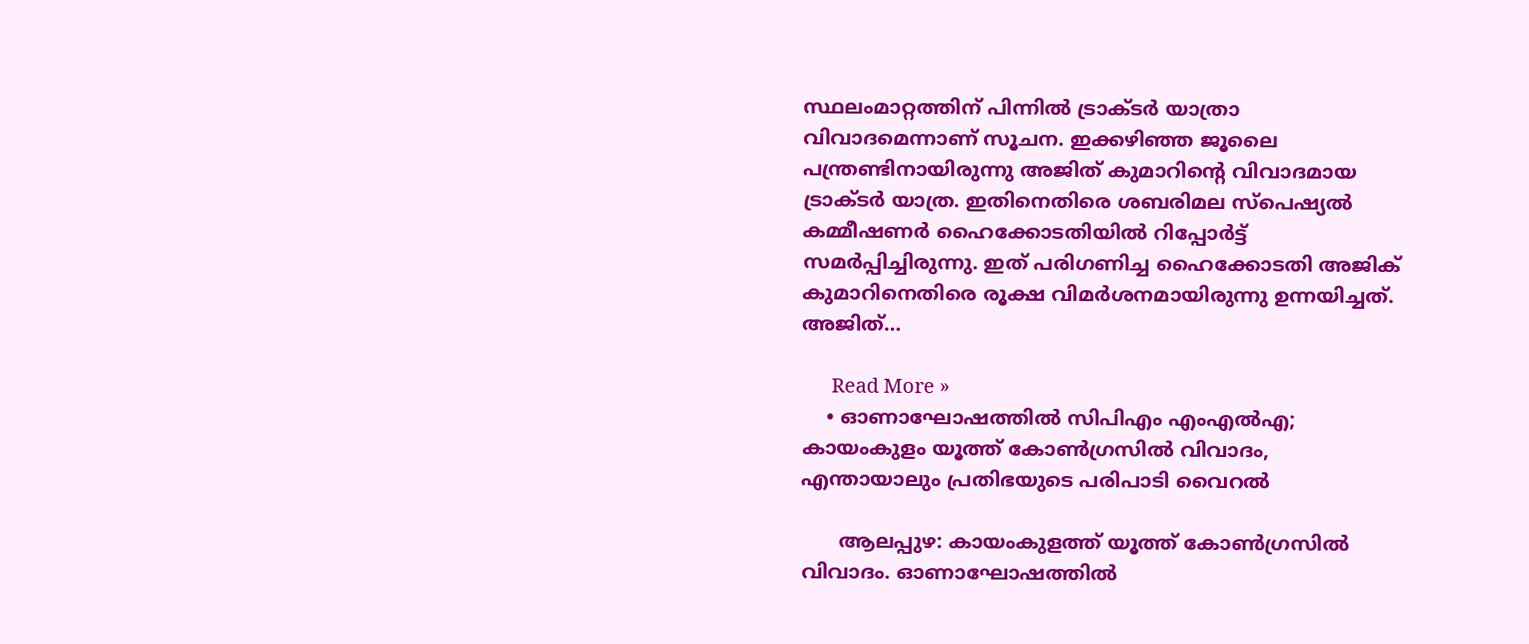സ്ഥലംമാറ്റത്തിന് പിന്നില്‍ ട്രാക്ടര്‍ യാത്രാ വിവാദമെന്നാണ് സൂചന. ഇക്കഴിഞ്ഞ ജൂലൈ പന്ത്രണ്ടിനായിരുന്നു അജിത് കുമാറിന്റെ വിവാദമായ ട്രാക്ടര്‍ യാത്ര. ഇതിനെതിരെ ശബരിമല സ്പെഷ്യല്‍ കമ്മീഷണര്‍ ഹൈക്കോടതിയില്‍ റിപ്പോര്‍ട്ട് സമര്‍പ്പിച്ചിരുന്നു. ഇത് പരിഗണിച്ച ഹൈക്കോടതി അജിക് കുമാറിനെതിരെ രൂക്ഷ വിമര്‍ശനമായിരുന്നു ഉന്നയിച്ചത്. അജിത്…

      Read More »
    • ഓണാഘോഷത്തില്‍ സിപിഎം എംഎല്‍എ; കായംകുളം യൂത്ത് കോണ്‍ഗ്രസില്‍ വിവാദം, എന്തായാലും പ്രതിഭയുടെ പരിപാടി വൈറല്‍

      ആലപ്പുഴ: കായംകുളത്ത് യൂത്ത് കോണ്‍ഗ്രസില്‍ വിവാദം. ഓണാഘോഷത്തില്‍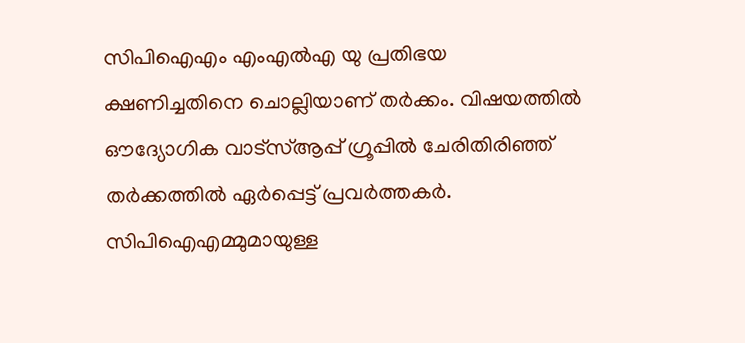സിപിഐഎം എംഎല്‍എ യു പ്രതിഭയ ക്ഷണിച്ചതിനെ ചൊല്ലിയാണ് തര്‍ക്കം. വിഷയത്തില്‍ ഔദ്യോഗിക വാട്സ്ആപ്പ് ഗ്രൂപ്പില്‍ ചേരിതിരിഞ്ഞ് തര്‍ക്കത്തില്‍ ഏര്‍പ്പെട്ട് പ്രവര്‍ത്തകര്‍. സിപിഐഎമ്മുമായുള്ള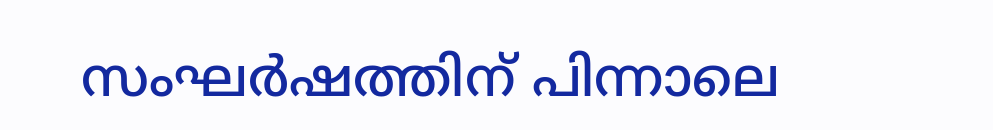സംഘര്‍ഷത്തിന് പിന്നാലെ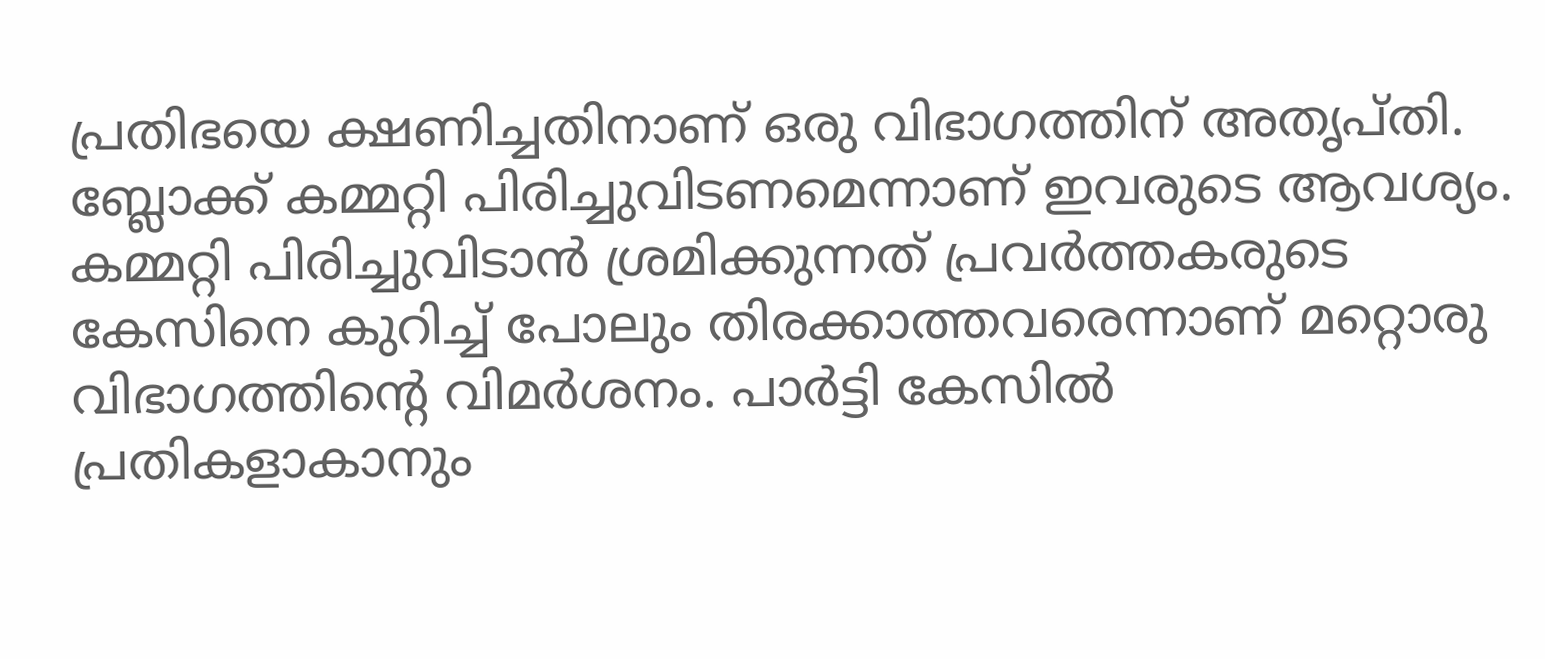പ്രതിഭയെ ക്ഷണിച്ചതിനാണ് ഒരു വിഭാഗത്തിന് അതൃപ്തി. ബ്ലോക്ക് കമ്മറ്റി പിരിച്ചുവിടണമെന്നാണ് ഇവരുടെ ആവശ്യം. കമ്മറ്റി പിരിച്ചുവിടാന്‍ ശ്രമിക്കുന്നത് പ്രവര്‍ത്തകരുടെ കേസിനെ കുറിച്ച് പോലും തിരക്കാത്തവരെന്നാണ് മറ്റൊരു വിഭാഗത്തിന്റെ വിമര്‍ശനം. പാര്‍ട്ടി കേസില്‍ പ്രതികളാകാനും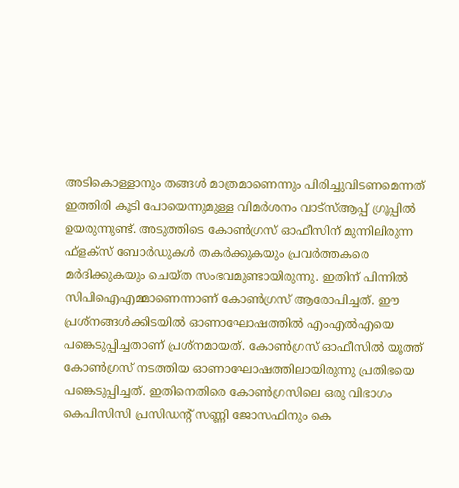അടികൊള്ളാനും തങ്ങള്‍ മാത്രമാണെന്നും പിരിച്ചുവിടണമെന്നത് ഇത്തിരി കൂടി പോയെന്നുമുള്ള വിമര്‍ശനം വാട്സ്ആപ്പ് ഗ്രൂപ്പില്‍ ഉയരുന്നുണ്ട്. അടുത്തിടെ കോണ്‍ഗ്രസ് ഓഫീസിന് മുന്നിലിരുന്ന ഫ്ളക്സ് ബോര്‍ഡുകള്‍ തകര്‍ക്കുകയും പ്രവര്‍ത്തകരെ മര്‍ദിക്കുകയും ചെയ്ത സംഭവമുണ്ടായിരുന്നു. ഇതിന് പിന്നില്‍ സിപിഐഎമ്മാണെന്നാണ് കോണ്‍ഗ്രസ് ആരോപിച്ചത്. ഈ പ്രശ്നങ്ങള്‍ക്കിടയില്‍ ഓണാഘോഷത്തില്‍ എംഎല്‍എയെ പങ്കെടുപ്പിച്ചതാണ് പ്രശ്നമായത്. കോണ്‍ഗ്രസ് ഓഫീസില്‍ യൂത്ത് കോണ്‍ഗ്രസ് നടത്തിയ ഓണാഘോഷത്തിലായിരുന്നു പ്രതിഭയെ പങ്കെടുപ്പിച്ചത്. ഇതിനെതിരെ കോണ്‍ഗ്രസിലെ ഒരു വിഭാഗം കെപിസിസി പ്രസിഡന്റ് സണ്ണി ജോസഫിനും കെ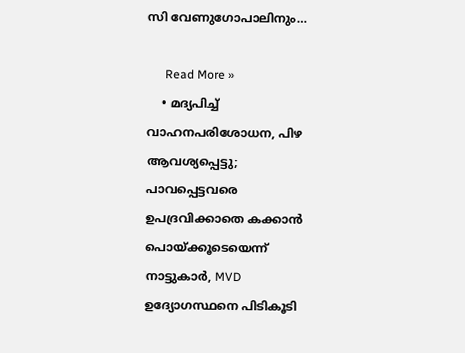സി വേണുഗോപാലിനും…

      Read More »
    • മദ്യപിച്ച് വാഹനപരിശോധന, പിഴ ആവശ്യപ്പെട്ടു; പാവപ്പെട്ടവരെ ഉപദ്രവിക്കാതെ കക്കാന്‍ പൊയ്ക്കൂടെയെന്ന് നാട്ടുകാര്‍, MVD ഉദ്യോഗസ്ഥനെ പിടികൂടി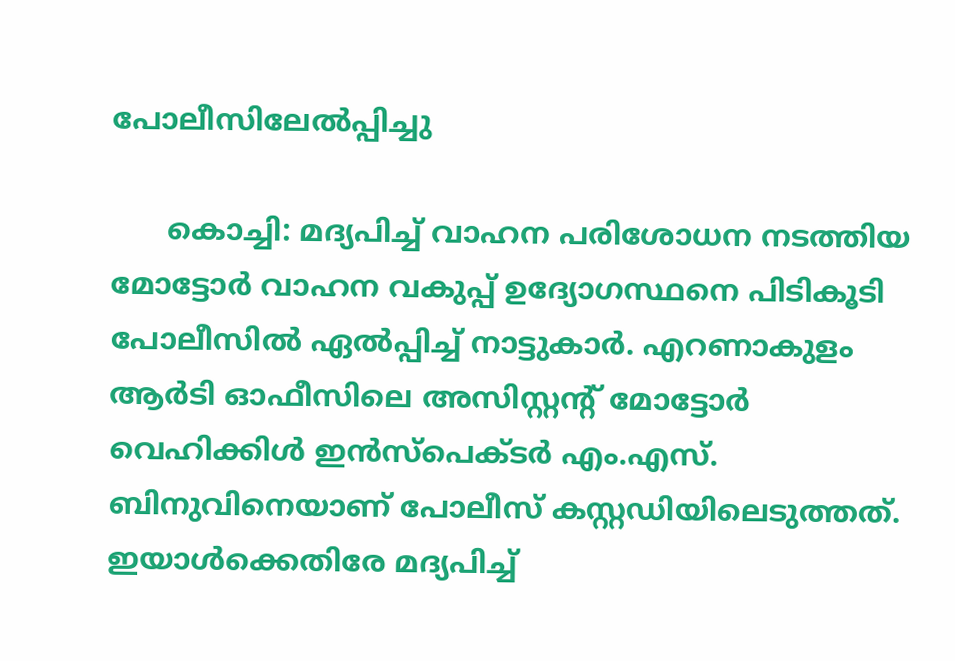പോലീസിലേല്‍പ്പിച്ചു

      കൊച്ചി: മദ്യപിച്ച് വാഹന പരിശോധന നടത്തിയ മോട്ടോര്‍ വാഹന വകുപ്പ് ഉദ്യോഗസ്ഥനെ പിടികൂടി പോലീസില്‍ ഏല്‍പ്പിച്ച് നാട്ടുകാര്‍. എറണാകുളം ആര്‍ടി ഓഫീസിലെ അസിസ്റ്റന്റ് മോട്ടോര്‍ വെഹിക്കിള്‍ ഇന്‍സ്‌പെക്ടര്‍ എം.എസ്. ബിനുവിനെയാണ് പോലീസ് കസ്റ്റഡിയിലെടുത്തത്. ഇയാള്‍ക്കെതിരേ മദ്യപിച്ച്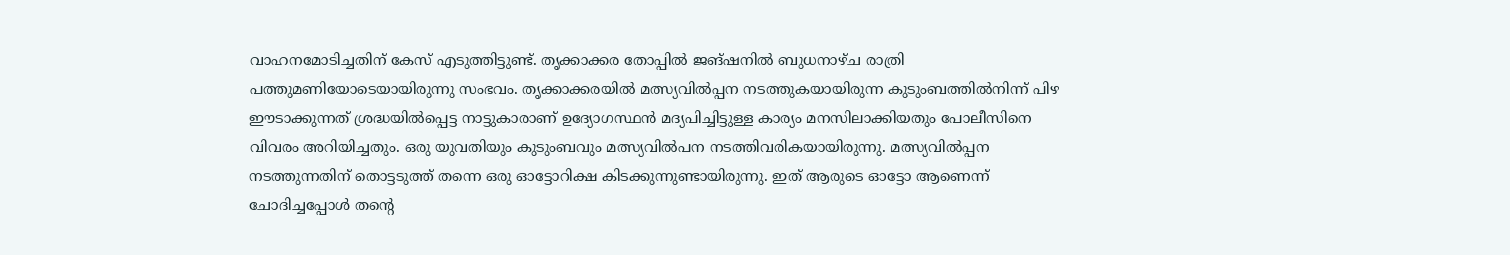വാഹനമോടിച്ചതിന് കേസ് എടുത്തിട്ടുണ്ട്. തൃക്കാക്കര തോപ്പില്‍ ജങ്ഷനില്‍ ബുധനാഴ്ച രാത്രി പത്തുമണിയോടെയായിരുന്നു സംഭവം. തൃക്കാക്കരയില്‍ മത്സ്യവില്‍പ്പന നടത്തുകയായിരുന്ന കുടുംബത്തില്‍നിന്ന് പിഴ ഈടാക്കുന്നത് ശ്രദ്ധയില്‍പ്പെട്ട നാട്ടുകാരാണ് ഉദ്യോഗസ്ഥന്‍ മദ്യപിച്ചിട്ടുള്ള കാര്യം മനസിലാക്കിയതും പോലീസിനെ വിവരം അറിയിച്ചതും. ഒരു യുവതിയും കുടുംബവും മത്സ്യവില്‍പന നടത്തിവരികയായിരുന്നു. മത്സ്യവില്‍പ്പന നടത്തുന്നതിന് തൊട്ടടുത്ത് തന്നെ ഒരു ഓട്ടോറിക്ഷ കിടക്കുന്നുണ്ടായിരുന്നു. ഇത് ആരുടെ ഓട്ടോ ആണെന്ന് ചോദിച്ചപ്പോള്‍ തന്റെ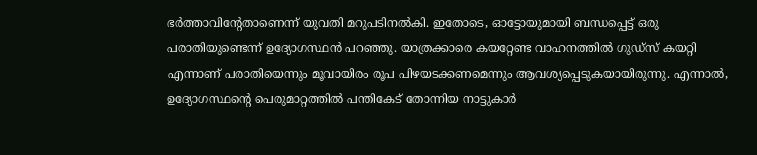ഭര്‍ത്താവിന്റേതാണെന്ന് യുവതി മറുപടിനല്‍കി. ഇതോടെ, ഓട്ടോയുമായി ബന്ധപ്പെട്ട് ഒരു പരാതിയുണ്ടെന്ന് ഉദ്യോഗസ്ഥന്‍ പറഞ്ഞു. യാത്രക്കാരെ കയറ്റേണ്ട വാഹനത്തില്‍ ഗുഡ്‌സ് കയറ്റി എന്നാണ് പരാതിയെന്നും മൂവായിരം രൂപ പിഴയടക്കണമെന്നും ആവശ്യപ്പെടുകയായിരുന്നു. എന്നാല്‍, ഉദ്യോഗസ്ഥന്റെ പെരുമാറ്റത്തില്‍ പന്തികേട് തോന്നിയ നാട്ടുകാര്‍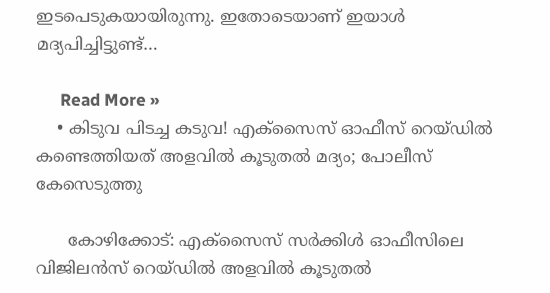ഇടപെടുകയായിരുന്നു. ഇതോടെയാണ് ഇയാള്‍ മദ്യപിച്ചിട്ടുണ്ട്…

      Read More »
    • കിടുവ പിടച്ച കടുവ! എക്സൈസ് ഓഫീസ് റെയ്ഡില്‍ കണ്ടെത്തിയത് അളവില്‍ കൂടുതല്‍ മദ്യം; പോലീസ് കേസെടുത്തു

      കോഴിക്കോട്: എക്സൈസ് സര്‍ക്കിള്‍ ഓഫീസിലെ വിജിലന്‍സ് റെയ്ഡില്‍ അളവില്‍ കൂടുതല്‍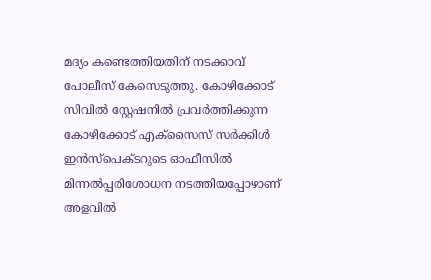മദ്യം കണ്ടെത്തിയതിന് നടക്കാവ് പോലീസ് കേസെടുത്തു. കോഴിക്കോട് സിവില്‍ സ്റ്റേഷനില്‍ പ്രവര്‍ത്തിക്കുന്ന കോഴിക്കോട് എക്‌സൈസ് സര്‍ക്കിള്‍ ഇന്‍സ്പെക്ടറുടെ ഓഫീസില്‍ മിന്നല്‍പ്പരിശോധന നടത്തിയപ്പോഴാണ് അളവില്‍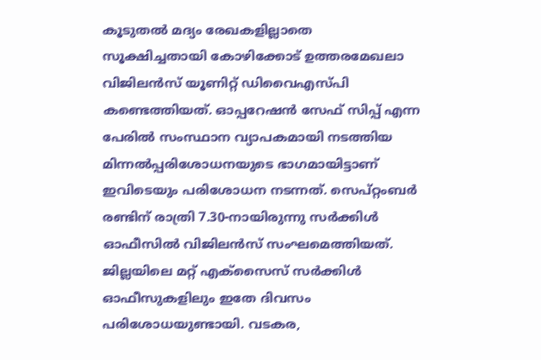കൂടുതല്‍ മദ്യം രേഖകളില്ലാതെ സൂക്ഷിച്ചതായി കോഴിക്കോട് ഉത്തരമേഖലാ വിജിലന്‍സ് യൂണിറ്റ് ഡിവൈഎസ്പി കണ്ടെത്തിയത്. ഓപ്പറേഷന്‍ സേഫ് സിപ്പ് എന്ന പേരില്‍ സംസ്ഥാന വ്യാപകമായി നടത്തിയ മിന്നല്‍പ്പരിശോധനയുടെ ഭാഗമായിട്ടാണ് ഇവിടെയും പരിശോധന നടന്നത്. സെപ്റ്റംബര്‍ രണ്ടിന് രാത്രി 7.30-നായിരുന്നു സര്‍ക്കിള്‍ ഓഫീസില്‍ വിജിലന്‍സ് സംഘമെത്തിയത്. ജില്ലയിലെ മറ്റ് എക്സൈസ് സര്‍ക്കിള്‍ ഓഫീസുകളിലും ഇതേ ദിവസം പരിശോധയുണ്ടായി. വടകര,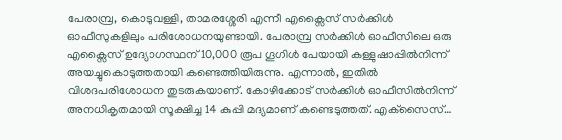പേരാമ്പ്ര, കൊടുവള്ളി, താമരശ്ശേരി എന്നീ എക്സൈസ് സര്‍ക്കിള്‍ ഓഫീസുകളിലും പരിശോധനയുണ്ടായി. പേരാമ്പ്ര സര്‍ക്കിള്‍ ഓഫീസിലെ ഒരു എക്സൈസ് ഉദ്യോഗസ്ഥന് 10,000 രൂപ ഗൂഗിള്‍ പേയായി കള്ളുഷാപ്പില്‍നിന്ന് അയച്ചുകൊടുത്തതായി കണ്ടെത്തിയിരുന്നു. എന്നാല്‍, ഇതില്‍ വിശദപരിശോധന തുടരുകയാണ്. കോഴിക്കോട് സര്‍ക്കിള്‍ ഓഫീസില്‍നിന്ന് അനധികൃതമായി സൂക്ഷിച്ച 14 കുപ്പി മദ്യമാണ് കണ്ടെടുത്തത്. എക്‌സൈസ്…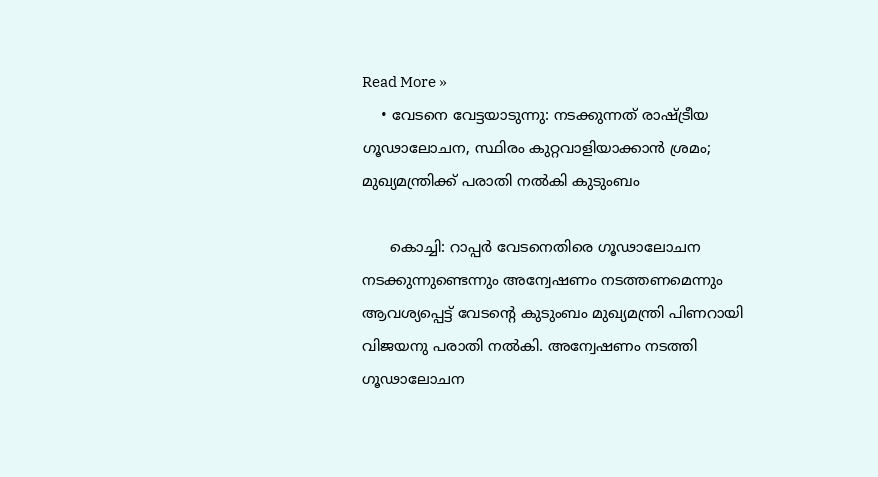Read More »
    • വേടനെ വേട്ടയാടുന്നു: നടക്കുന്നത് രാഷ്ട്രീയ ഗൂഢാലോചന, സ്ഥിരം കുറ്റവാളിയാക്കാന്‍ ശ്രമം; മുഖ്യമന്ത്രിക്ക് പരാതി നല്‍കി കുടുംബം

      കൊച്ചി: റാപ്പര്‍ വേടനെതിരെ ഗൂഢാലോചന നടക്കുന്നുണ്ടെന്നും അന്വേഷണം നടത്തണമെന്നും ആവശ്യപ്പെട്ട് വേടന്റെ കുടുംബം മുഖ്യമന്ത്രി പിണറായി വിജയനു പരാതി നല്‍കി. അന്വേഷണം നടത്തി ഗൂഢാലോചന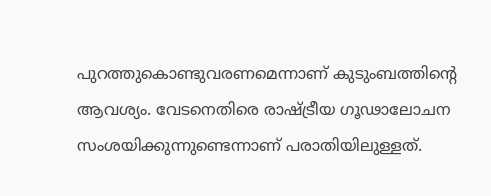പുറത്തുകൊണ്ടുവരണമെന്നാണ് കുടുംബത്തിന്റെ ആവശ്യം. വേടനെതിരെ രാഷ്ട്രീയ ഗൂഢാലോചന സംശയിക്കുന്നുണ്ടെന്നാണ് പരാതിയിലുള്ളത്.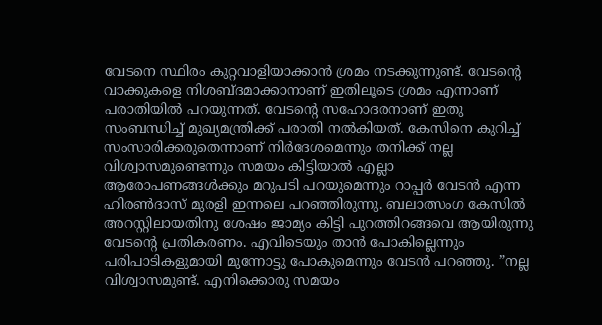വേടനെ സ്ഥിരം കുറ്റവാളിയാക്കാന്‍ ശ്രമം നടക്കുന്നുണ്ട്. വേടന്റെ വാക്കുകളെ നിശബ്ദമാക്കാനാണ് ഇതിലൂടെ ശ്രമം എന്നാണ് പരാതിയില്‍ പറയുന്നത്. വേടന്റെ സഹോദരനാണ് ഇതു സംബന്ധിച്ച് മുഖ്യമന്ത്രിക്ക് പരാതി നല്‍കിയത്. കേസിനെ കുറിച്ച് സംസാരിക്കരുതെന്നാണ് നിര്‍ദേശമെന്നും തനിക്ക് നല്ല വിശ്വാസമുണ്ടെന്നും സമയം കിട്ടിയാല്‍ എല്ലാ ആരോപണങ്ങള്‍ക്കും മറുപടി പറയുമെന്നും റാപ്പര്‍ വേടന്‍ എന്ന ഹിരണ്‍ദാസ് മുരളി ഇന്നലെ പറഞ്ഞിരുന്നു. ബലാത്സംഗ കേസില്‍ അറസ്റ്റിലായതിനു ശേഷം ജാമ്യം കിട്ടി പുറത്തിറങ്ങവെ ആയിരുന്നു വേടന്റെ പ്രതികരണം. എവിടെയും താന്‍ പോകില്ലെന്നും പരിപാടികളുമായി മുന്നോട്ടു പോകുമെന്നും വേടന്‍ പറഞ്ഞു. ”നല്ല വിശ്വാസമുണ്ട്. എനിക്കൊരു സമയം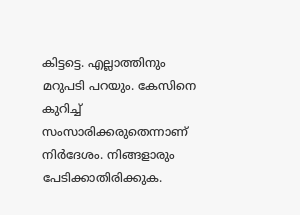കിട്ടട്ടെ. എല്ലാത്തിനും മറുപടി പറയും. കേസിനെ കുറിച്ച് സംസാരിക്കരുതെന്നാണ് നിര്‍ദേശം. നിങ്ങളാരും പേടിക്കാതിരിക്കുക.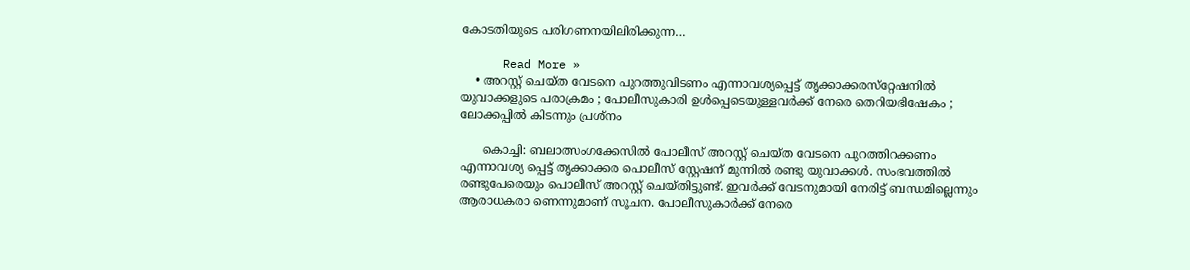കോടതിയുടെ പരിഗണനയിലിരിക്കുന്ന…

      Read More »
    • അറസ്റ്റ് ചെയ്ത വേടനെ പുറത്തുവിടണം എന്നാവശ്യപ്പെട്ട് തൃക്കാക്കരസ്‌റ്റേഷനില്‍ യുവാക്കളുടെ പരാക്രമം ; പോലീസുകാരി ഉള്‍പ്പെടെയുള്ളവര്‍ക്ക് നേരെ തെറിയഭിഷേകം ; ലോക്കപ്പില്‍ കിടന്നും പ്രശ്‌നം

      കൊച്ചി: ബലാത്സംഗക്കേസില്‍ പോലീസ് അറസ്റ്റ് ചെയ്ത വേടനെ പുറത്തിറക്കണം എന്നാവശ്യ പ്പെട്ട് തൃക്കാക്കര പൊലീസ് സ്റ്റേഷന് മുന്നില്‍ രണ്ടു യുവാക്കള്‍. സംഭവത്തില്‍ രണ്ടുപേരെയും പൊലീസ് അറസ്റ്റ് ചെയ്തിട്ടുണ്ട്. ഇവര്‍ക്ക് വേടനുമായി നേരിട്ട് ബന്ധമില്ലെന്നും ആരാധകരാ ണെന്നുമാണ് സൂചന. പോലീസുകാര്‍ക്ക് നേരെ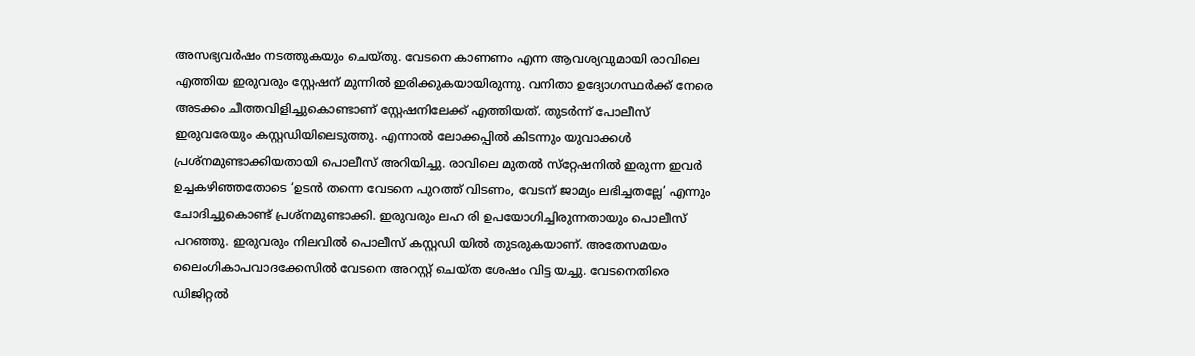അസഭ്യവര്‍ഷം നടത്തുകയും ചെയ്തു. വേടനെ കാണണം എന്ന ആവശ്യവുമായി രാവിലെ എത്തിയ ഇരുവരും സ്റ്റേഷന് മുന്നില്‍ ഇരിക്കുകയായിരുന്നു. വനിതാ ഉദ്യോഗസ്ഥര്‍ക്ക് നേരെ അടക്കം ചീത്തവിളിച്ചുകൊണ്ടാണ് സ്റ്റേഷനിലേക്ക് എത്തിയത്. തുടര്‍ന്ന് പോലീസ് ഇരുവരേയും കസ്റ്റഡിയിലെടുത്തു. എന്നാല്‍ ലോക്കപ്പില്‍ കിടന്നും യുവാക്കള്‍ പ്രശ്നമുണ്ടാക്കിയതായി പൊലീസ് അറിയിച്ചു. രാവിലെ മുതല്‍ സ്‌റ്റേഷനില്‍ ഇരുന്ന ഇവര്‍ ഉച്ചകഴിഞ്ഞതോടെ ‘ഉടന്‍ തന്നെ വേടനെ പുറത്ത് വിടണം, വേടന് ജാമ്യം ലഭിച്ചതല്ലേ’ എന്നും ചോദിച്ചുകൊണ്ട് പ്രശ്‌നമുണ്ടാക്കി. ഇരുവരും ലഹ രി ഉപയോഗിച്ചിരുന്നതായും പൊലീസ് പറഞ്ഞു. ഇരുവരും നിലവില്‍ പൊലീസ് കസ്റ്റഡി യില്‍ തുടരുകയാണ്. അതേസമയം ലൈംഗികാപവാദക്കേസില്‍ വേടനെ അറസ്റ്റ് ചെയ്ത ശേഷം വിട്ട യച്ചു. വേടനെതിരെ ഡിജിറ്റല്‍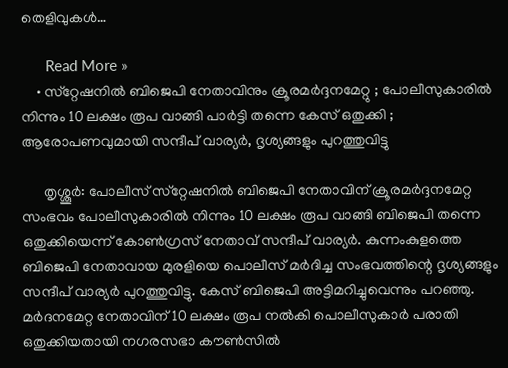തെളിവുകള്‍…

      Read More »
    • സ്‌റ്റേഷനില്‍ ബിജെപി നേതാവിനും ക്രൂരമര്‍ദ്ദനമേറ്റു ; പോലീസുകാരില്‍ നിന്നും 10 ലക്ഷം രൂപ വാങ്ങി പാര്‍ട്ടി തന്നെ കേസ് ഒതുക്കി ; ആരോപണവുമായി സന്ദീപ് വാര്യര്‍, ദൃശ്യങ്ങളും പുറത്തുവിട്ടു

      തൃശ്ശൂര്‍: പോലീസ് സ്‌റ്റേഷനില്‍ ബിജെപി നേതാവിന് ക്രൂരമര്‍ദ്ദനമേറ്റ സംഭവം പോലീസുകാരില്‍ നിന്നും 10 ലക്ഷം രൂപ വാങ്ങി ബിജെപി തന്നെ ഒതുക്കിയെന്ന് കോണ്‍ഗ്രസ് നേതാവ് സന്ദീപ് വാര്യര്‍. കുന്നംകുളത്തെ ബിജെപി നേതാവായ മുരളിയെ പൊലീസ് മര്‍ദിച്ച സംഭവത്തിന്റെ ദൃശ്യങ്ങളും സന്ദീപ് വാര്യര്‍ പുറത്തുവിട്ടു. കേസ് ബിജെപി അട്ടിമറിച്ചുവെന്നും പറഞ്ഞു. മര്‍ദനമേറ്റ നേതാവിന് 10 ലക്ഷം രൂപ നല്‍കി പൊലീസുകാര്‍ പരാതി ഒതുക്കിയതായി നഗരസഭാ കൗണ്‍സില്‍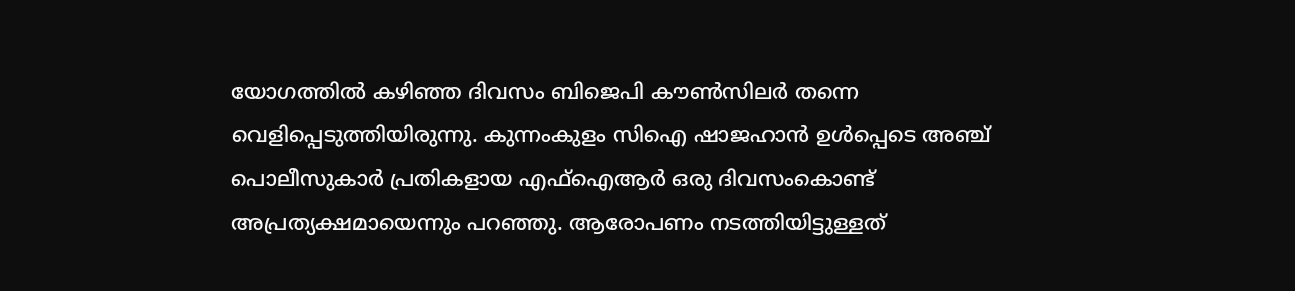യോഗത്തില്‍ കഴിഞ്ഞ ദിവസം ബിജെപി കൗണ്‍സിലര്‍ തന്നെ വെളിപ്പെടുത്തിയിരുന്നു. കുന്നംകുളം സിഐ ഷാജഹാന്‍ ഉള്‍പ്പെടെ അഞ്ച് പൊലീസുകാര്‍ പ്രതികളായ എഫ്ഐആര്‍ ഒരു ദിവസംകൊണ്ട് അപ്രത്യക്ഷമായെന്നും പറഞ്ഞു. ആരോപണം നടത്തിയിട്ടുള്ളത്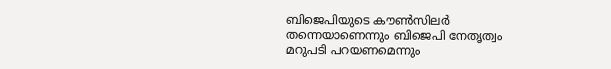ബിജെപിയുടെ കൗണ്‍സിലര്‍ തന്നെയാണെന്നും ബിജെപി നേതൃത്വം മറുപടി പറയണമെന്നും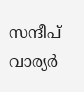സന്ദീപ് വാര്യര്‍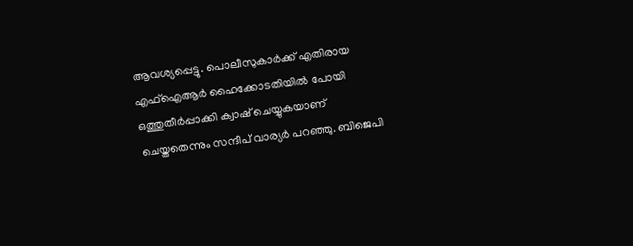ആവശ്യപ്പെട്ടു. പൊലീസുകാര്‍ക്ക് എതിരായ എഫ്ഐആര്‍ ഹൈക്കോടതിയില്‍ പോയി ഒത്തുതീര്‍പ്പാക്കി ക്വാഷ് ചെയ്യുകയാണ് ചെയ്തതെന്നും സന്ദീപ് വാര്യര്‍ പറഞ്ഞു. ബിജെപി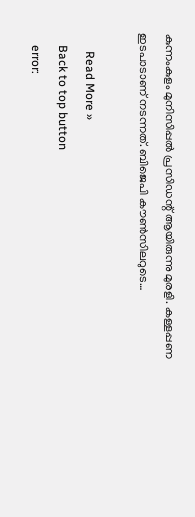കുന്നംകുളം മുനിസിപ്പല്‍ പ്രസിഡന്റ് ആയിരുന്നു മുരളി. കള്ളപ്പണ ഇടപാടാണ് നടന്നത്. ബിജെപി കൗണ്‍സിലറുടെ…

      Read More »
    Back to top button
    error: